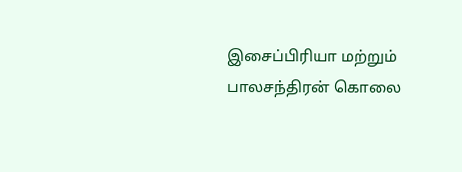இசைப்பிரியா மற்றும் பாலசந்திரன் கொலை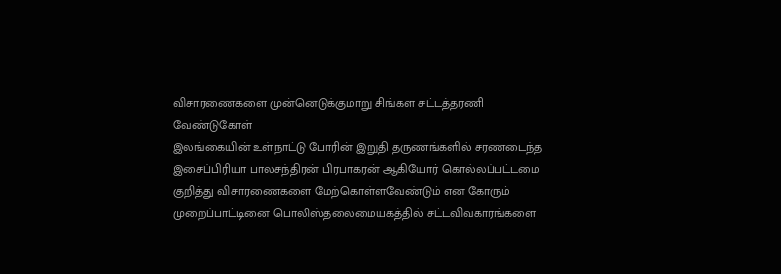விசாரணைகளை முன்னெடுக்குமாறு சிங்கள சட்டத்தரணி வேண்டுகோள்
இலங்கையின் உள்நாட்டு போரின் இறுதி தருணங்களில் சரணடைந்த இசைப்பிரியா பாலசந்திரன் பிரபாகரன் ஆகியோர் கொல்லப்பட்டமை குறித்து விசாரணைகளை மேற்கொள்ளவேண்டும் என கோரும் முறைப்பாட்டினை பொலிஸ்தலைமையகத்தில் சட்டவிவகாரங்களை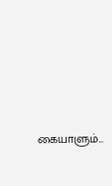கையாளும்...